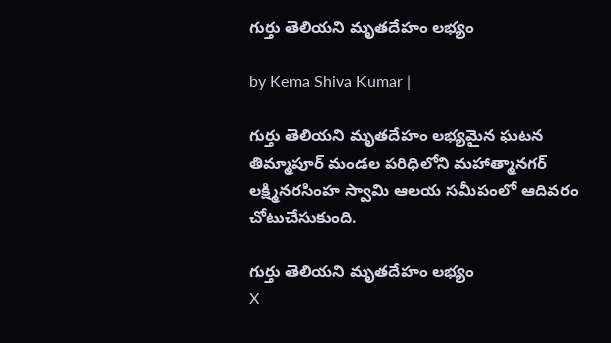గుర్తు తెలియని మృతదేహం లభ్యం

by Kema Shiva Kumar |

గుర్తు తెలియని మృతదేహం లభ్యమైన ఘటన తిమ్మాపూర్ మండల పరిధిలోని మహాత్మానగర్ లక్ష్మినరసింహ స్వామి ఆలయ సమీపంలో ఆదివరం చోటుచేసుకుంది.

గుర్తు తెలియని మృతదేహం లభ్యం
X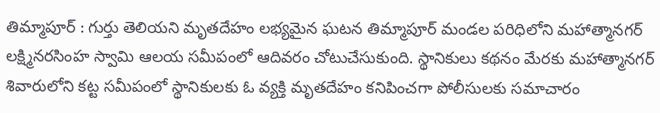తిమ్మాపూర్ : గుర్తు తెలియని మృతదేహం లభ్యమైన ఘటన తిమ్మాపూర్ మండల పరిధిలోని మహాత్మానగర్ లక్ష్మినరసింహ స్వామి ఆలయ సమీపంలో ఆదివరం చోటుచేసుకుంది. స్థానికులు కథనం మేరకు మహాత్మానగర్ శివారులోని కట్ట సమీపంలో స్థానికులకు ఓ వ్యక్తి మృతదేహం కనిపించగా పోలీసులకు సమాచారం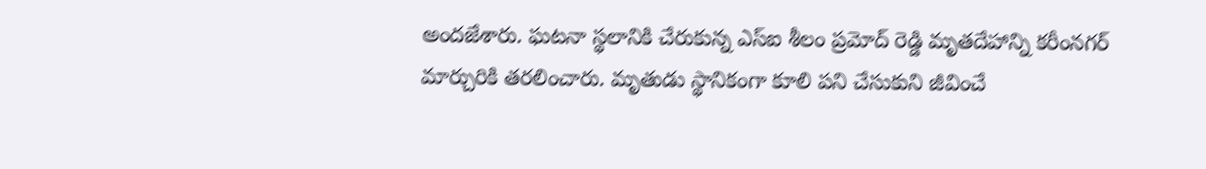అందజేశారు. ఘటనా స్థలానికి చేరుకున్న ఎస్ఐ శీలం ప్రమోద్ రెడ్డి మృతదేహాన్ని కరీంనగర్ మార్చురికి తరలించారు. మృతుడు స్థానికంగా కూలి పని చేసుకుని జీవించే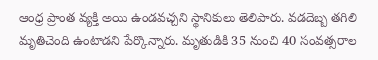ఆంధ్ర ప్రాంత వ్యక్తి అయి ఉండవచ్చని స్థానికులు తెలిపారు. వడదెబ్బ తగిలి మృతిచెంది ఉంటాడని పేర్కొన్నారు. మృతుడికి 35 నుంచి 40 సంవత్సరాల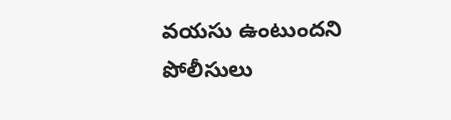వయసు ఉంటుందని పోలీసులు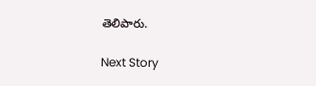తెలిపారు.

Next Story